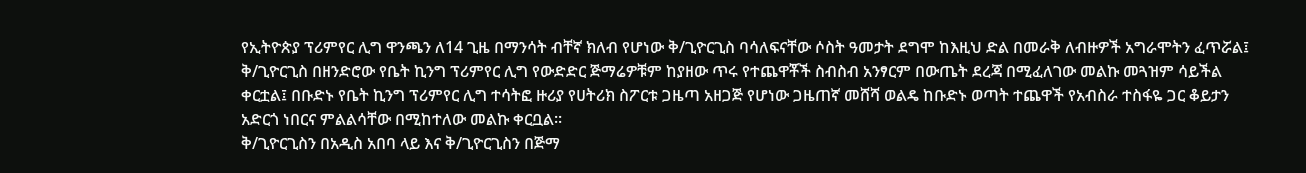የኢትዮጵያ ፕሪምየር ሊግ ዋንጫን ለ14 ጊዜ በማንሳት ብቸኛ ክለብ የሆነው ቅ/ጊዮርጊስ ባሳለፍናቸው ሶስት ዓመታት ደግሞ ከእዚህ ድል በመራቅ ለብዙዎች አግራሞትን ፈጥሯል፤ ቅ/ጊዮርጊስ በዘንድሮው የቤት ኪንግ ፕሪምየር ሊግ የውድድር ጅማሬዎቹም ከያዘው ጥሩ የተጨዋቾች ስብስብ አንፃርም በውጤት ደረጃ በሚፈለገው መልኩ መጓዝም ሳይችል ቀርቷል፤ በቡድኑ የቤት ኪንግ ፕሪምየር ሊግ ተሳትፎ ዙሪያ የሀትሪክ ስፖርቱ ጋዜጣ አዘጋጅ የሆነው ጋዜጠኛ መሸሻ ወልዴ ከቡድኑ ወጣት ተጨዋች የአብስራ ተስፋዬ ጋር ቆይታን አድርጎ ነበርና ምልልሳቸው በሚከተለው መልኩ ቀርቧል፡፡
ቅ/ጊዮርጊስን በአዲስ አበባ ላይ እና ቅ/ጊዮርጊስን በጅማ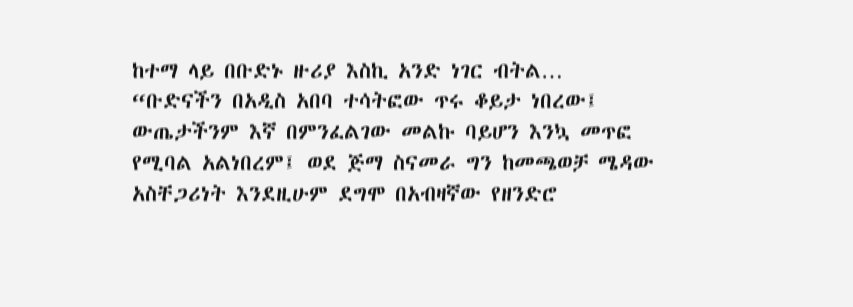ከተማ ላይ በቡድኑ ዙሪያ እስኪ አንድ ነገር ብትል…
“ቡድናችን በአዲስ አበባ ተሳትፎው ጥሩ ቆይታ ነበረው፤ ውጤታችንም እኛ በምንፈልገው መልኩ ባይሆን እንኳ መጥፎ የሚባል አልነበረም፤ ወደ ጅማ ስናመራ ግን ከመጫወቻ ሜዳው አስቸጋሪነት እንደዚሁም ደግሞ በአብዛኛው የዘንድሮ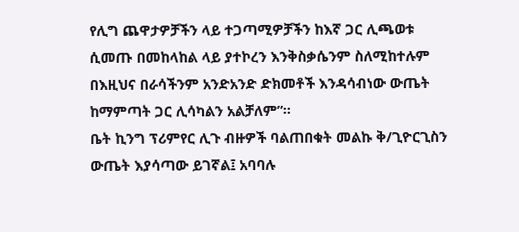የሊግ ጨዋታዎቻችን ላይ ተጋጣሚዎቻችን ከእኛ ጋር ሊጫወቱ ሲመጡ በመከላከል ላይ ያተኮረን እንቅስቃሴንም ስለሚከተሉም በእዚህና በራሳችንም አንድአንድ ድክመቶች እንዳሳብነው ውጤት ከማምጣት ጋር ሊሳካልን አልቻለም”፡፡
ቤት ኪንግ ፕሪምየር ሊጉ ብዙዎች ባልጠበቁት መልኩ ቅ/ጊዮርጊስን ውጤት እያሳጣው ይገኛል፤ አባባሉ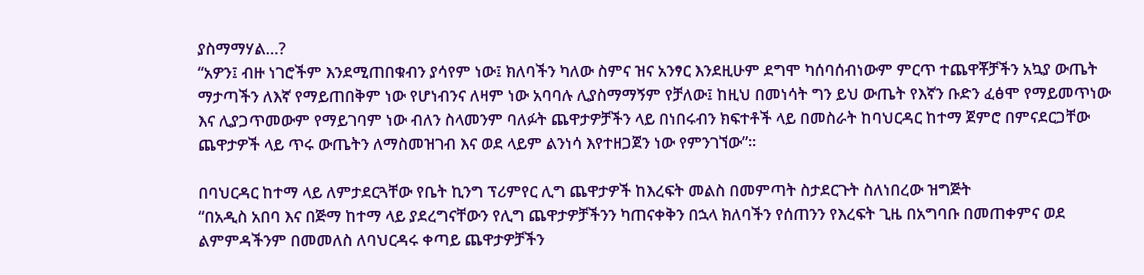ያስማማሃል…?
“አዎን፤ ብዙ ነገሮችም እንደሚጠበቁብን ያሳየም ነው፤ ክለባችን ካለው ስምና ዝና አንፃር እንደዚሁም ደግሞ ካሰባሰብነውም ምርጥ ተጨዋቾቻችን አኳያ ውጤት ማታጣችን ለእኛ የማይጠበቅም ነው የሆነብንና ለዛም ነው አባባሉ ሊያስማማኝም የቻለው፤ ከዚህ በመነሳት ግን ይህ ውጤት የእኛን ቡድን ፈፅሞ የማይመጥነው እና ሊያጋጥመውም የማይገባም ነው ብለን ስላመንም ባለፉት ጨዋታዎቻችን ላይ በነበሩብን ክፍተቶች ላይ በመስራት ከባህርዳር ከተማ ጀምሮ በምናደርጋቸው ጨዋታዎች ላይ ጥሩ ውጤትን ለማስመዝገብ እና ወደ ላይም ልንነሳ እየተዘጋጀን ነው የምንገኘው”፡፡

በባህርዳር ከተማ ላይ ለምታደርጓቸው የቤት ኪንግ ፕሪምየር ሊግ ጨዋታዎች ከእረፍት መልስ በመምጣት ስታደርጉት ስለነበረው ዝግጅት
“በአዲስ አበባ እና በጅማ ከተማ ላይ ያደረግናቸውን የሊግ ጨዋታዎቻችንን ካጠናቀቅን በኋላ ክለባችን የሰጠንን የእረፍት ጊዜ በአግባቡ በመጠቀምና ወደ ልምምዳችንም በመመለስ ለባህርዳሩ ቀጣይ ጨዋታዎቻችን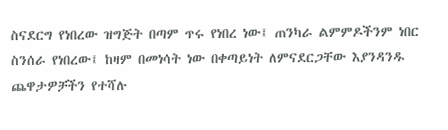ስናደርግ የነበረው ዝግጅት በጣም ጥሩ የነበረ ነው፤ ጠንካራ ልምምዶችንም ነበር ስንሰራ የነበረው፤ ከዛም በመነሳት ነው በቀጣይነት ለምናደርጋቸው እያንዳንዱ ጨዋታዎቻችን የተሻሉ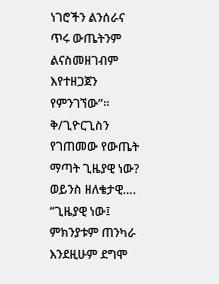ነገሮችን ልንሰራና ጥሩ ውጤትንም ልናስመዘገብም እየተዘጋጀን የምንገኘው”፡፡
ቅ/ጊዮርጊስን የገጠመው የውጤት ማጣት ጊዜያዊ ነው? ወይንስ ዘለቄታዊ….
“ጊዜያዊ ነው፤ ምክንያቱም ጠንካራ እንደዚሁም ደግሞ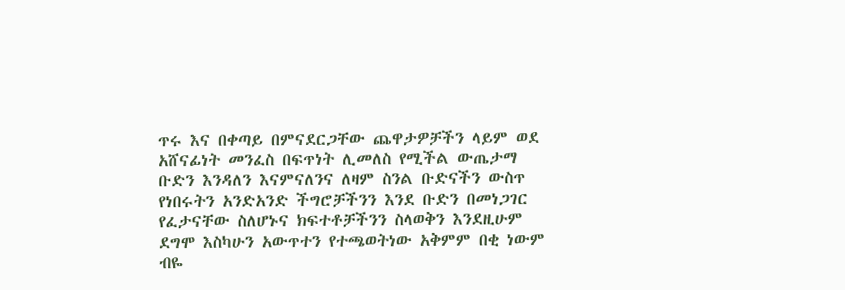ጥሩ እና በቀጣይ በምናደርጋቸው ጨዋታዎቻችን ላይም ወደ አሸናፊነት መንፈስ በፍጥነት ሊመለስ የሚችል ውጤታማ ቡድን እንዳለን እናምናለንና ለዛም ስንል ቡድናችን ውስጥ የነበሩትን አንድአንድ ችግሮቻችንን እንደ ቡድን በመነጋገር የፈታናቸው ስለሆኑና ክፍተቶቻችንን ስላወቅን እንደዚሁም ደግሞ እስካሁን አውጥተን የተጫወትነው አቅምም በቂ ነውም ብዬ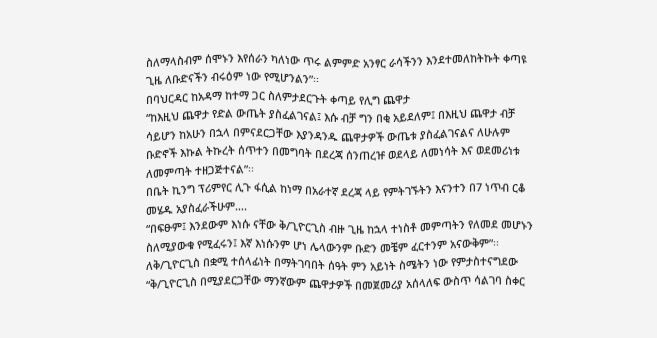ስለማላስብም ሰሞኑን እየሰራን ካለነው ጥሩ ልምምድ አንፃር ራሳችንን እንደተመለከትኩት ቀጣዩ ጊዜ ለቡድናችን ብሩዕም ነው የሚሆንልን”፡፡
በባህርዳር ከአዳማ ከተማ ጋር ስለምታደርጉት ቀጣይ የሊግ ጨዋታ
“ከእዚህ ጨዋታ የድል ውጤት ያስፈልገናል፤ እሱ ብቻ ግን በቂ አይደለም፤ በእዚህ ጨዋታ ብቻ ሳይሆን ከአሁን በኋላ በምናደርጋቸው እያንዳንዱ ጨዋታዎች ውጤቱ ያስፈልገናልና ለሁሉም ቡድኖች እኩል ትኩረት ሰጥተን በመግባት በደረጃ ሰንጠረዡ ወደላይ ለመነሳት እና ወደመሪነቱ ለመምጣት ተዘጋጅተናል”፡፡
በቤት ኪንግ ፕሪምየር ሊጉ ፋሲል ከነማ በአራተኛ ደረጃ ላይ የምትገኙትን እናንተን በ7 ነጥብ ርቆ መሄዱ አያስፈራችሁም….
“በፍፁም፤ እንደውም እነሱ ናቸው ቅ/ጊዮርጊስ ብዙ ጊዜ ከኋላ ተነስቶ መምጣትን የለመደ መሆኑን ስለሚያውቁ የሚፈሩን፤ እኛ እነሱንም ሆነ ሌላውንም ቡድን መቼም ፈርተንም አናውቅም”፡፡
ለቅ/ጊዮርጊስ በቋሚ ተሰላፊነት በማትገባበት ሰዓት ምን አይነት ስሜትን ነው የምታስተናግደው
“ቅ/ጊዮርጊስ በሚያደርጋቸው ማንኛውም ጨዋታዎች በመጀመሪያ አሰላለፍ ውስጥ ሳልገባ ስቀር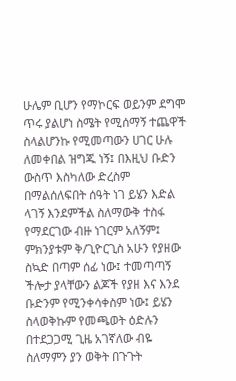ሁሌም ቢሆን የማኮርፍ ወይንም ደግሞ ጥሩ ያልሆነ ስሜት የሚሰማኝ ተጨዋች ስላልሆንኩ የሚመጣውን ሀገር ሁሉ ለመቀበል ዝግጁ ነኝ፤ በእዚህ ቡድን ውስጥ እስካለው ድረስም በማልሰለፍበት ሰዓት ነገ ይሄን እድል ላገኝ እንደምችል ስለማውቅ ተስፋ የማደርገው ብዙ ነገርም አለኝም፤ ምክንያቱም ቅ/ጊዮርጊስ አሁን የያዘው ስኳድ በጣም ሰፊ ነው፤ ተመጣጣኝ ችሎታ ያላቸውን ልጆች የያዘ እና እንደ ቡድንም የሚንቀሳቀስም ነው፤ ይሄን ስላወቅኩም የመጫወት ዕድሉን በተደጋጋሚ ጊዜ አገኛለው ብዬ ስለማምን ያን ወቅት በጉጉት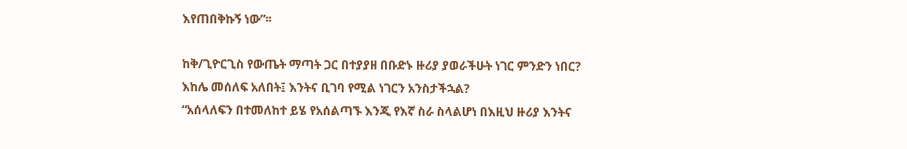እየጠበቅኩኝ ነው”፡፡

ከቅ/ጊዮርጊስ የውጤት ማጣት ጋር በተያያዘ በቡድኑ ዙሪያ ያወራችሁት ነገር ምንድን ነበር? እከሌ መሰለፍ አለበት፤ እንትና ቢገባ የሚል ነገርን አንስታችኋል?
“አሰላለፍን በተመለከተ ይሄ የአሰልጣኙ እንጂ የእኛ ስራ ስላልሆነ በእዚህ ዙሪያ እንትና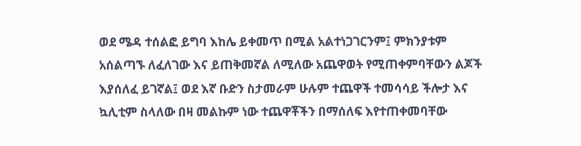ወደ ሜዳ ተሰልፎ ይግባ እከሌ ይቀመጥ በሚል አልተነጋገርንም፤ ምክንያቱም አሰልጣኙ ለፈለገው እና ይጠቅመኛል ለሚለው አጨዋወት የሚጠቀምባቸውን ልጆች እያሰለፈ ይገኛል፤ ወደ እኛ ቡድን ስታመራም ሁሉም ተጨዋች ተመሳሳይ ችሎታ እና ኳሊቲም ስላለው በዛ መልኩም ነው ተጨዋቾችን በማሰለፍ እየተጠቀመባቸው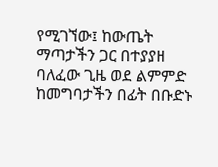የሚገኘው፤ ከውጤት ማጣታችን ጋር በተያያዘ ባለፈው ጊዜ ወደ ልምምድ ከመግባታችን በፊት በቡድኑ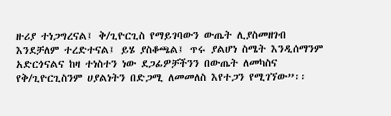ዙሪያ ተነጋግረናል፤ ቅ/ጊዮርጊስ የማይገባውን ውጤት ሊያስመዘገብ እንደቻለም ተረድተናል፤ ይሄ ያስቆጫል፤ ጥሩ ያልሆነ ስሜት እንዲሰማንም አድርጎናልና ከዛ ተነስተን ነው ደጋፊዎቻችንን በውጤት ለመካስና የቅ/ጊዮርጊስንም ሀያልነትን በድጋሚ ለመመለስ እየተጋን የሚገኘው”፡፡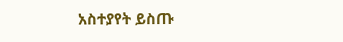አስተያየት ይስጡ